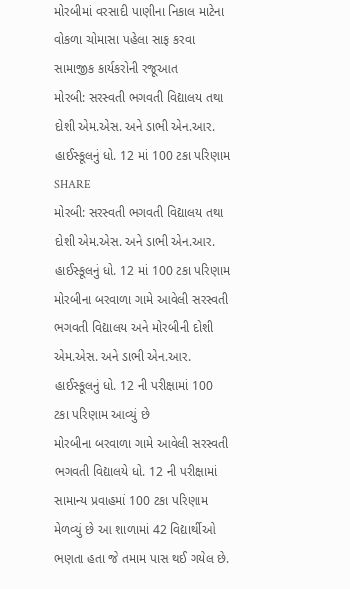મોરબીમાં વરસાદી પાણીના નિકાલ માટેના વોકળા ચોમાસા પહેલા સાફ કરવા સામાજીક કાર્યકરોની રજૂઆત
મોરબી: સરસ્વતી ભગવતી વિદ્યાલય તથા દોશી એમ.એસ. અને ડાભી એન.આર. હાઈસ્કૂલનું ધો. 12 માં 100 ટકા પરિણામ
SHARE
મોરબી: સરસ્વતી ભગવતી વિદ્યાલય તથા દોશી એમ.એસ. અને ડાભી એન.આર. હાઈસ્કૂલનું ધો. 12 માં 100 ટકા પરિણામ
મોરબીના બરવાળા ગામે આવેલી સરસ્વતી ભગવતી વિદ્યાલય અને મોરબીની દોશી એમ.એસ. અને ડાભી એન.આર. હાઈસ્કૂલનું ધો. 12 ની પરીક્ષામાં 100 ટકા પરિણામ આવ્યું છે
મોરબીના બરવાળા ગામે આવેલી સરસ્વતી ભગવતી વિદ્યાલયે ધો. 12 ની પરીક્ષામાં સામાન્ય પ્રવાહમાં 100 ટકા પરિણામ મેળવ્યું છે આ શાળામાં 42 વિદ્યાર્થીઓ ભણતા હતા જે તમામ પાસ થઈ ગયેલ છે.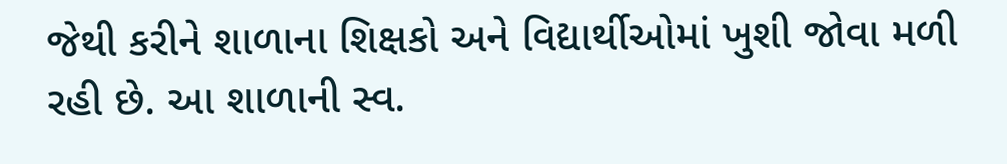જેથી કરીને શાળાના શિક્ષકો અને વિદ્યાર્થીઓમાં ખુશી જોવા મળી રહી છે. આ શાળાની સ્વ.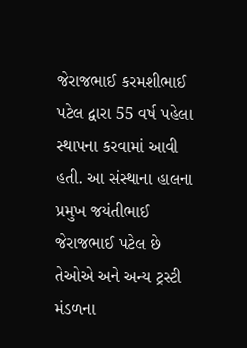જેરાજભાઈ કરમશીભાઈ પટેલ દ્વારા 55 વર્ષ પહેલા સ્થાપના કરવામાં આવી હતી. આ સંસ્થાના હાલના પ્રમુખ જયંતીભાઈ જેરાજભાઈ પટેલ છે તેઓએ અને અન્ય ટ્રસ્ટી મંડળના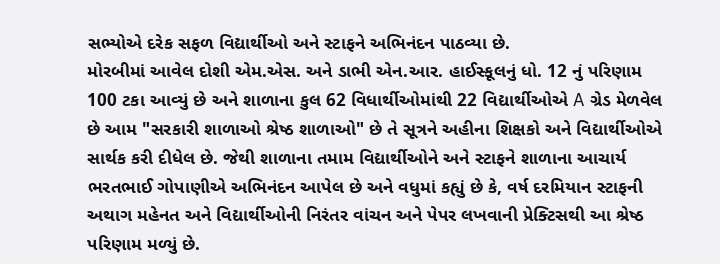સભ્યોએ દરેક સફળ વિદ્યાર્થીઓ અને સ્ટાફને અભિનંદન પાઠવ્યા છે.
મોરબીમાં આવેલ દોશી એમ.એસ. અને ડાભી એન.આર. હાઈસ્કૂલનું ધો. 12 નું પરિણામ 100 ટકા આવ્યું છે અને શાળાના કુલ 62 વિધાર્થીઓમાંથી 22 વિદ્યાર્થીઓએ A ગ્રેડ મેળવેલ છે આમ "સરકારી શાળાઓ શ્રેષ્ઠ શાળાઓ" છે તે સૂત્રને અહીના શિક્ષકો અને વિદ્યાર્થીઓએ સાર્થક કરી દીધેલ છે. જેથી શાળાના તમામ વિદ્યાર્થીઓને અને સ્ટાફને શાળાના આચાર્ય ભરતભાઈ ગોપાણીએ અભિનંદન આપેલ છે અને વધુમાં કહ્યું છે કે, વર્ષ દરમિયાન સ્ટાફની અથાગ મહેનત અને વિદ્યાર્થીઓની નિરંતર વાંચન અને પેપર લખવાની પ્રેક્ટિસથી આ શ્રેષ્ઠ પરિણામ મળ્યું છે.